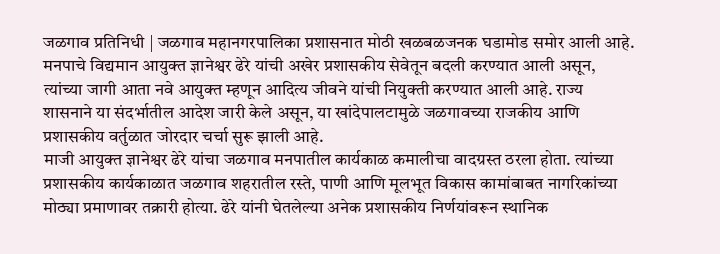जळगाव प्रतिनिधी | जळगाव महानगरपालिका प्रशासनात मोठी खळबळजनक घडामोड समोर आली आहे. मनपाचे विद्यमान आयुक्त ज्ञानेश्वर ढेरे यांची अखेर प्रशासकीय सेवेतून बदली करण्यात आली असून, त्यांच्या जागी आता नवे आयुक्त म्हणून आदित्य जीवने यांची नियुक्ती करण्यात आली आहे. राज्य शासनाने या संदर्भातील आदेश जारी केले असून, या खांदेपालटामुळे जळगावच्या राजकीय आणि प्रशासकीय वर्तुळात जोरदार चर्चा सुरू झाली आहे.
माजी आयुक्त ज्ञानेश्वर ढेरे यांचा जळगाव मनपातील कार्यकाळ कमालीचा वादग्रस्त ठरला होता. त्यांच्या प्रशासकीय कार्यकाळात जळगाव शहरातील रस्ते, पाणी आणि मूलभूत विकास कामांबाबत नागरिकांच्या मोठ्या प्रमाणावर तक्रारी होत्या. ढेरे यांनी घेतलेल्या अनेक प्रशासकीय निर्णयांवरून स्थानिक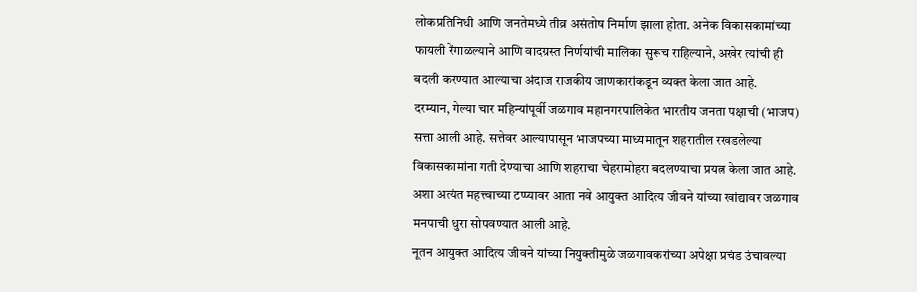लोकप्रतिनिधी आणि जनतेमध्ये तीव्र असंतोष निर्माण झाला होता. अनेक विकासकामांच्या फायली रेंगाळल्याने आणि वादग्रस्त निर्णयांची मालिका सुरूच राहिल्याने, अखेर त्यांची ही बदली करण्यात आल्याचा अंदाज राजकीय जाणकारांकडून व्यक्त केला जात आहे.
दरम्यान, गेल्या चार महिन्यांपूर्वी जळगाव महानगरपालिकेत भारतीय जनता पक्षाची (भाजप) सत्ता आली आहे. सत्तेवर आल्यापासून भाजपच्या माध्यमातून शहरातील रखडलेल्या विकासकामांना गती देण्याचा आणि शहराचा चेहरामोहरा बदलण्याचा प्रयत्न केला जात आहे. अशा अत्यंत महत्त्वाच्या टप्प्यावर आता नवे आयुक्त आदित्य जीवने यांच्या खांद्यावर जळगाव मनपाची धुरा सोपवण्यात आली आहे.
नूतन आयुक्त आदित्य जीवने यांच्या नियुक्तीमुळे जळगावकरांच्या अपेक्षा प्रचंड उंचावल्या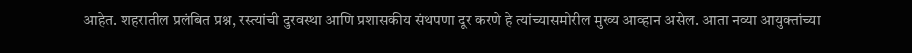आहेत. शहरातील प्रलंबित प्रश्न, रस्त्यांची दुरवस्था आणि प्रशासकीय संथपणा दूर करणे हे त्यांच्यासमोरील मुख्य आव्हान असेल. आता नव्या आयुक्तांच्या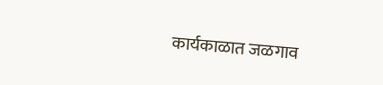कार्यकाळात जळगाव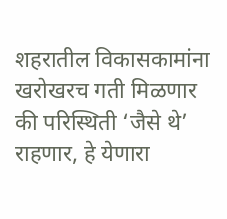शहरातील विकासकामांना खरोखरच गती मिळणार की परिस्थिती ‘जैसे थे’ राहणार, हे येणारा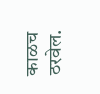काळच ठरवेल.